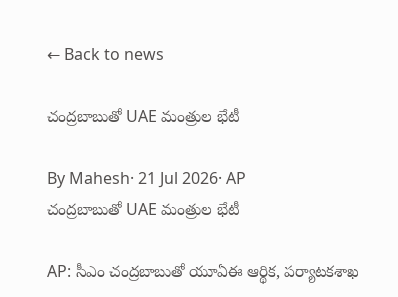← Back to news

చంద్రబాబుతో UAE మంత్రుల భేటీ

By Mahesh· 21 Jul 2026· AP
చంద్రబాబుతో UAE మంత్రుల భేటీ

AP: సీఎం చంద్రబాబుతో యూఏఈ ఆర్థిక, పర్యాటకశాఖ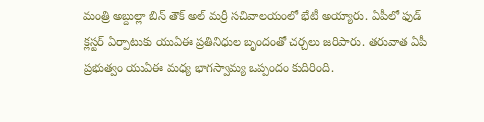మంత్రి అబ్దుల్లా బిన్ తౌక్ అల్ మర్రీ సచివాలయంలో భేటీ అయ్యారు. ఏపీలో ఫుడ్ క్లస్టర్ ఏర్పాటుకు యుఏఈ ప్రతినిధుల బృందంతో చర్చలు జరిపారు. తరువాత ఏపీ ప్రభుత్వం యుఏఈ మధ్య భాగస్వామ్య ఒప్పందం కుదిరింది.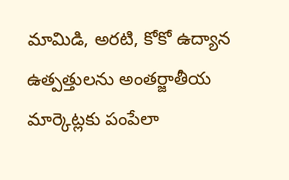మామిడి, అరటి, కోకో ఉద్యాన ఉత్పత్తులను అంతర్జాతీయ మార్కెట్లకు పంపేలా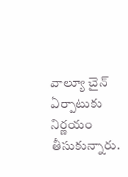వాల్యూ చైన్ ఏర్పాటుకు నిర్ణయం తీసుకున్నారు.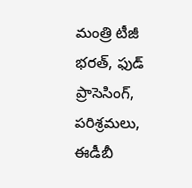మంత్రి టీజీ భరత్, ఫుడ్ ప్రాసెసింగ్, పరిశ్రమలు, ఈడీబీ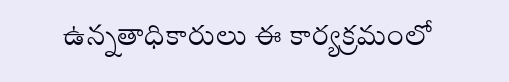ఉన్నతాధికారులు ఈ కార్యక్రమంలో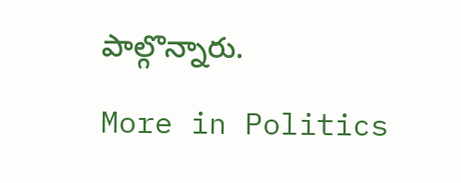పాల్గొన్నారు.

More in Politics